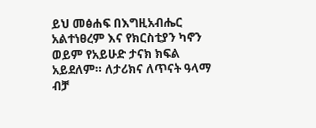ይህ መፅሐፍ በእግዚአብሔር አልተነፀረም እና የክርስቲያን ካኖን ወይም የአይሁድ ታናክ ክፍል አይደለም። ለታሪክና ለጥናት ዓላማ ብቻ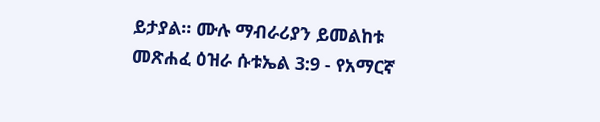ይታያል። ሙሉ ማብራሪያን ይመልከቱ መጽሐፈ ዕዝራ ሱቱኤል 3:9 - የአማርኛ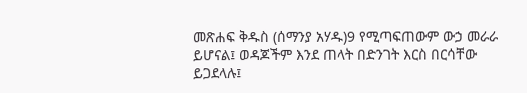መጽሐፍ ቅዱስ (ሰማንያ አሃዱ)9 የሚጣፍጠውም ውኃ መራራ ይሆናል፤ ወዳጆችም እንደ ጠላት በድንገት እርስ በርሳቸው ይጋደላሉ፤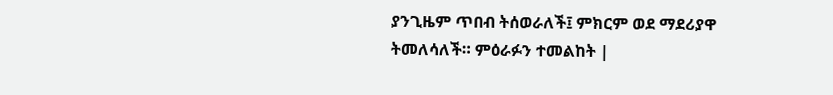ያንጊዜም ጥበብ ትሰወራለች፤ ምክርም ወደ ማደሪያዋ ትመለሳለች። ምዕራፉን ተመልከት |